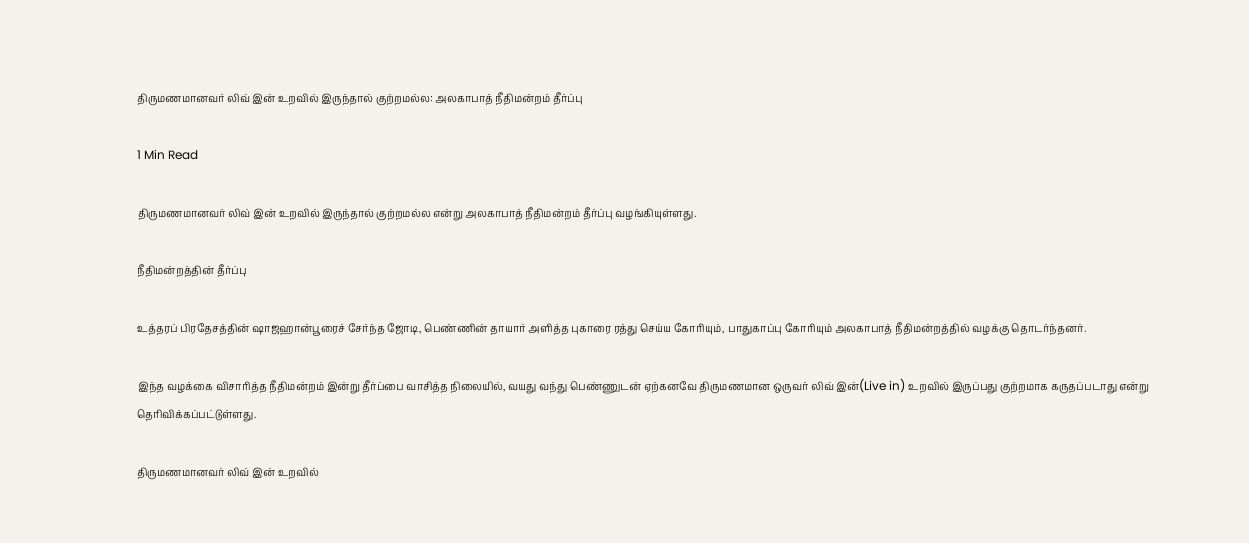திருமணமானவர் லிவ் இன் உறவில் இருந்தால் குற்றமல்ல: அலகாபாத் நீதிமன்றம் தீர்ப்பு

1 Min Read

திருமணமானவர் லிவ் இன் உறவில் இருந்தால் குற்றமல்ல என்று அலகாபாத் நீதிமன்றம் தீர்ப்பு வழங்கியுள்ளது.

நீதிமன்றத்தின் தீர்ப்பு

உத்தரப் பிரதேசத்தின் ஷாஜஹான்பூரைச் சேர்ந்த ஜோடி, பெண்ணின் தாயார் அளித்த புகாரை ரத்து செய்ய கோரியும், பாதுகாப்பு கோரியும் அலகாபாத் நீதிமன்றத்தில் வழக்கு தொடர்ந்தனர்.

இந்த வழக்கை விசாரித்த நீதிமன்றம் இன்று தீர்ப்பை வாசித்த நிலையில், வயது வந்து பெண்ணுடன் ஏற்கனவே திருமணமான ஒருவர் லிவ் இன்(Live in) உறவில் இருப்பது குற்றமாக கருதப்படாது என்று தெரிவிக்கப்பட்டுள்ளது.

திருமணமானவர் லிவ் இன் உறவில்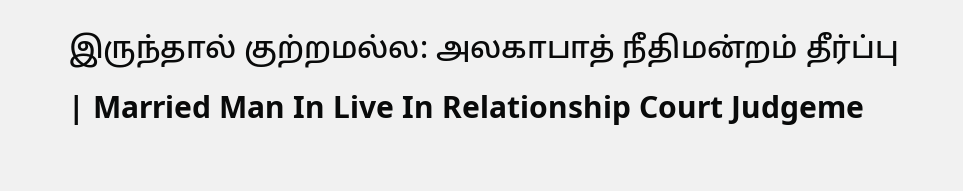இருந்தால் குற்றமல்ல: அலகாபாத் நீதிமன்றம் தீர்ப்பு | Married Man In Live In Relationship Court Judgeme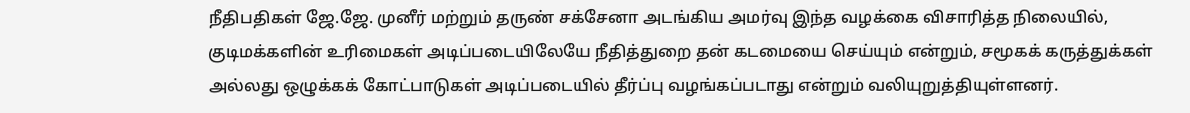நீதிபதிகள் ஜே.ஜே. முனீர் மற்றும் தருண் சக்சேனா அடங்கிய அமர்வு இந்த வழக்கை விசாரித்த நிலையில், குடிமக்களின் உரிமைகள் அடிப்படையிலேயே நீதித்துறை தன் கடமையை செய்யும் என்றும், சமூகக் கருத்துக்கள் அல்லது ஒழுக்கக் கோட்பாடுகள் அடிப்படையில் தீர்ப்பு வழங்கப்படாது என்றும் வலியுறுத்தியுள்ளனர்.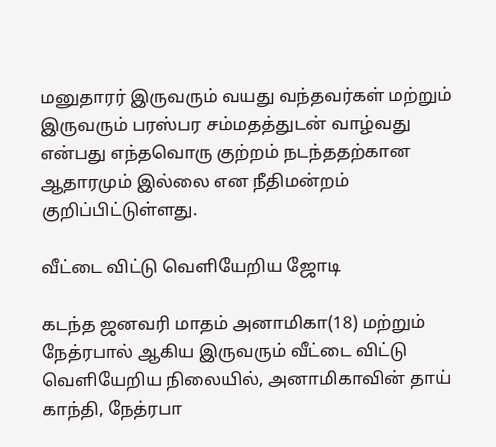மனுதாரர் இருவரும் வயது வந்தவர்கள் மற்றும் இருவரும் பரஸ்பர சம்மதத்துடன் வாழ்வது என்பது எந்தவொரு குற்றம் நடந்ததற்கான ஆதாரமும் இல்லை என நீதிமன்றம் குறிப்பிட்டுள்ளது.

வீட்டை விட்டு வெளியேறிய ஜோடி

கடந்த ஜனவரி மாதம் அனாமிகா(18) மற்றும் நேத்ரபால் ஆகிய இருவரும் வீட்டை விட்டு வெளியேறிய நிலையில், அனாமிகாவின் தாய் காந்தி, நேத்ரபா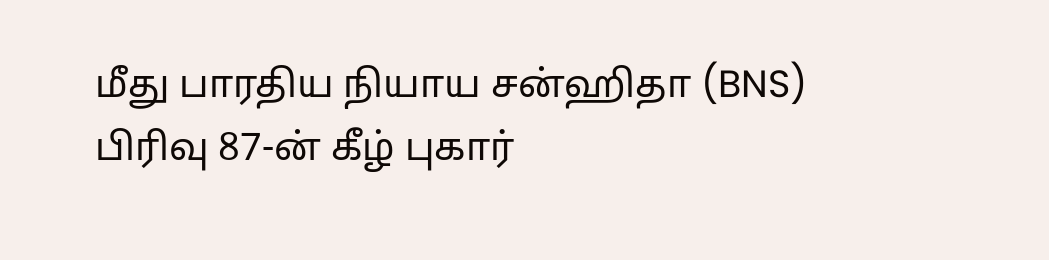மீது பாரதிய நியாய சன்ஹிதா (BNS) பிரிவு 87-ன் கீழ் புகார்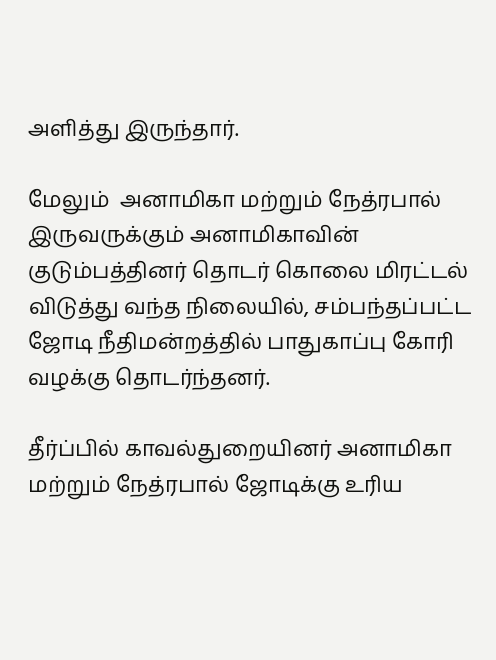அளித்து இருந்தார்.

மேலும்  அனாமிகா மற்றும் நேத்ரபால் இருவருக்கும் அனாமிகாவின் குடும்பத்தினர் தொடர் கொலை மிரட்டல் விடுத்து வந்த நிலையில், சம்பந்தப்பட்ட ஜோடி நீதிமன்றத்தில் பாதுகாப்பு கோரி வழக்கு தொடர்ந்தனர்.

தீர்ப்பில் காவல்துறையினர் அனாமிகா மற்றும் நேத்ரபால் ஜோடிக்கு உரிய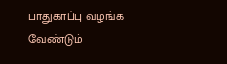பாதுகாப்பு வழங்க வேண்டும்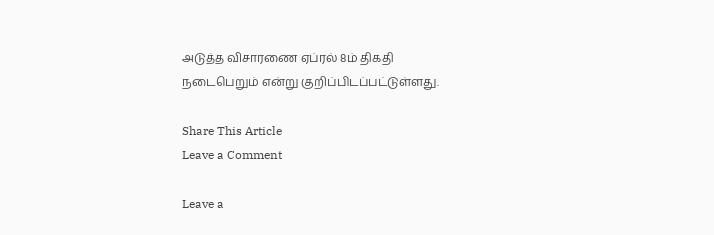அடுத்த விசாரணை ஏப்ரல் 8ம் திகதி நடைபெறும் என்று குறிப்பிடப்பட்டுள்ளது.

Share This Article
Leave a Comment

Leave a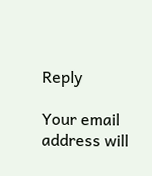Reply

Your email address will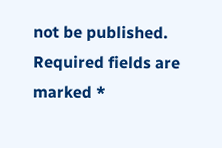not be published. Required fields are marked *